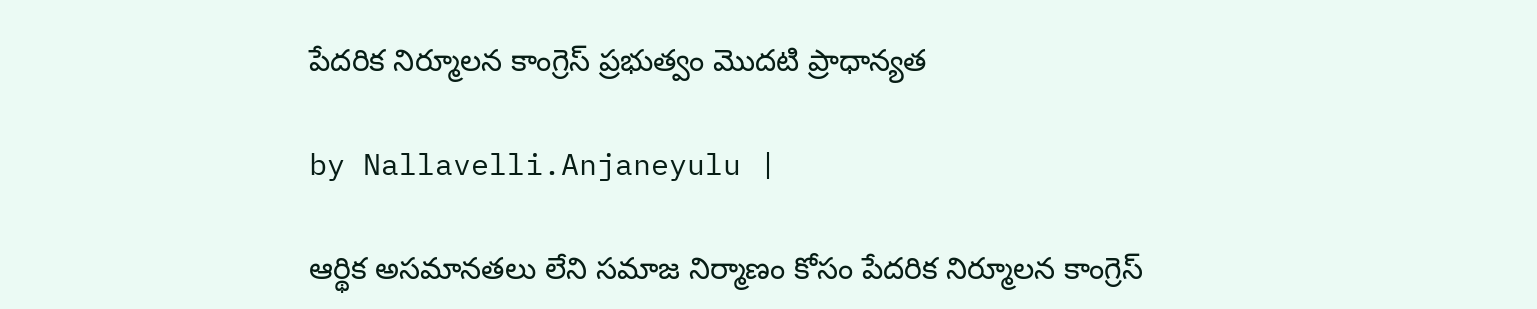పేదరిక నిర్మూలన కాంగ్రెస్ ప్రభుత్వం మొదటి ప్రాధాన్యత

by Nallavelli.Anjaneyulu |

ఆర్థిక అసమానతలు లేని సమాజ నిర్మాణం కోసం పేదరిక నిర్మూలన కాంగ్రెస్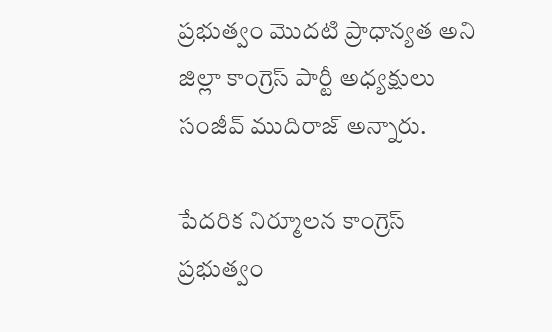ప్రభుత్వం మొదటి ప్రాధాన్యత అని జిల్లా కాంగ్రెస్ పార్టీ అధ్యక్షులు సంజీవ్ ముదిరాజ్ అన్నారు.

పేదరిక నిర్మూలన కాంగ్రెస్ ప్రభుత్వం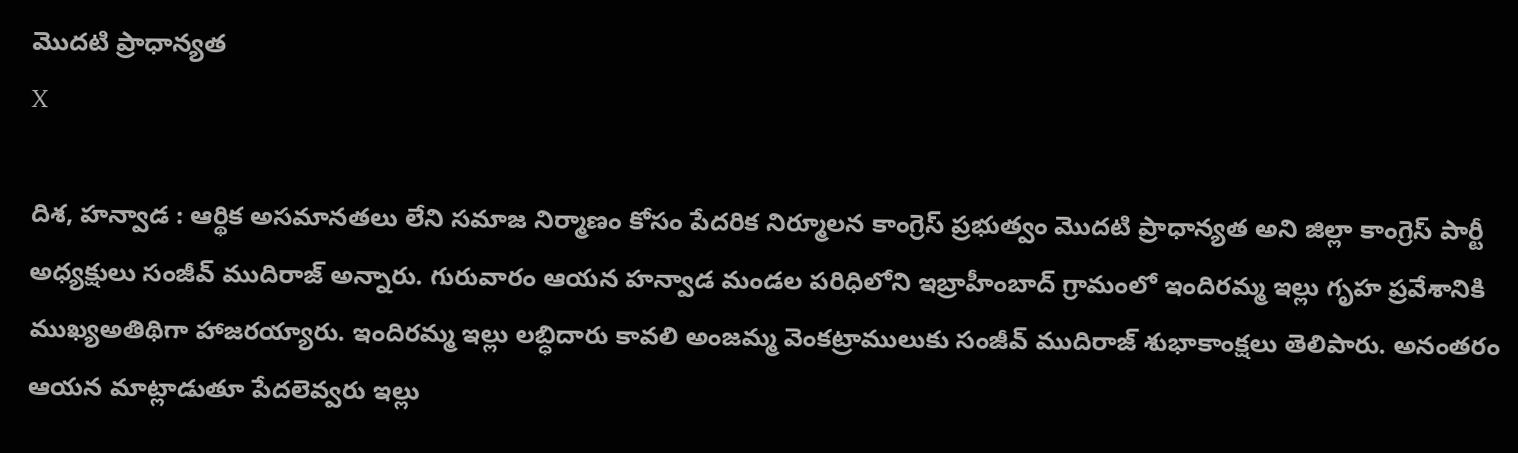మొదటి ప్రాధాన్యత
X

దిశ, హన్వాడ : ఆర్థిక అసమానతలు లేని సమాజ నిర్మాణం కోసం పేదరిక నిర్మూలన కాంగ్రెస్ ప్రభుత్వం మొదటి ప్రాధాన్యత అని జిల్లా కాంగ్రెస్ పార్టీ అధ్యక్షులు సంజీవ్ ముదిరాజ్ అన్నారు. గురువారం ఆయన హన్వాడ మండల పరిధిలోని ఇబ్రాహీంబాద్ గ్రామంలో ఇందిరమ్మ ఇల్లు గృహ ప్రవేశానికి ముఖ్యఅతిథిగా హాజరయ్యారు. ఇందిరమ్మ ఇల్లు లబ్ధిదారు కావలి అంజమ్మ వెంకట్రాములుకు సంజీవ్ ముదిరాజ్ శుభాకాంక్షలు తెలిపారు. అనంతరం ఆయన మాట్లాడుతూ పేదలెవ్వ‌రు ఇల్లు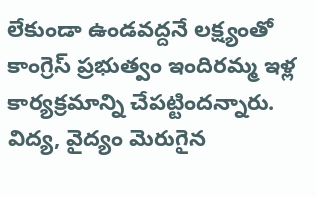లేకుండా ఉండవద్దనే లక్ష్యంతో కాంగ్రెస్ ప్రభుత్వం ఇందిరమ్మ ఇళ్ల‌ కార్యక్రమాన్ని చేపట్టిందన్నారు. విద్య, వైద్యం మెరుగైన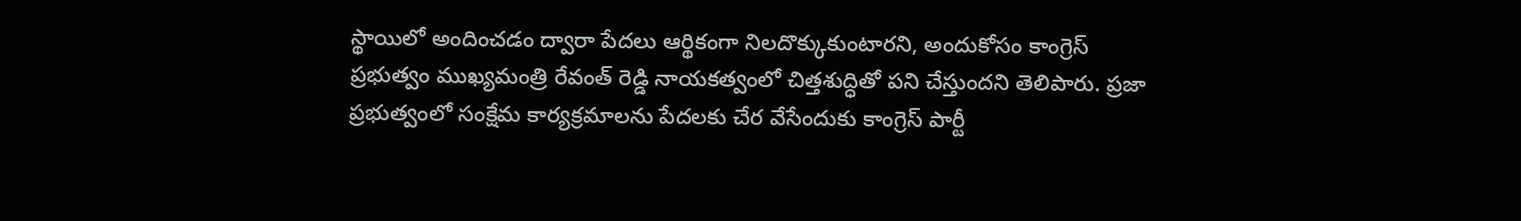స్థాయిలో అందించడం ద్వారా పేదలు ఆర్థికంగా నిలదొక్కుకుంటారని, అందుకోసం కాంగ్రెస్ ప్రభుత్వం ముఖ్యమంత్రి రేవంత్ రెడ్డి నాయకత్వంలో చిత్తశుద్ధితో పని చేస్తుందని తెలిపారు. ప్రజా ప్రభుత్వంలో సంక్షేమ కార్యక్రమాలను పేదలకు చేర వేసేందుకు కాంగ్రెస్ పార్టీ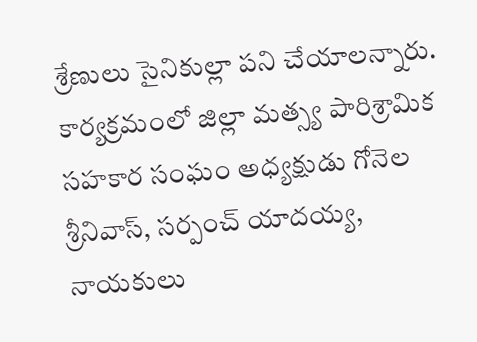శ్రేణులు సైనికుల్లా పని చేయాలన్నారు. కార్యక్రమంలో జిల్లా మత్స్య పారిశ్రామిక సహకార సంఘం అధ్యక్షుడు గోనెల శ్రీనివాస్, సర్పంచ్ యాదయ్య, నాయకులు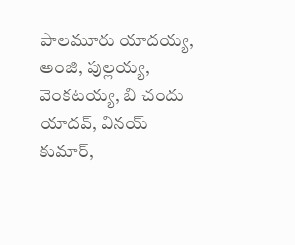పాలమూరు యాదయ్య, అంజి, పుల్లయ్య, వెంకటయ్య, బి చందు యాదవ్, వినయ్ కుమార్,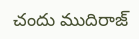చందు ముదిరాజ్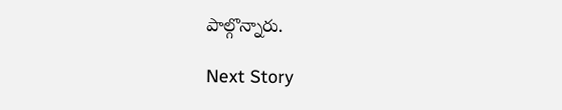పాల్గొన్నారు.

Next Story